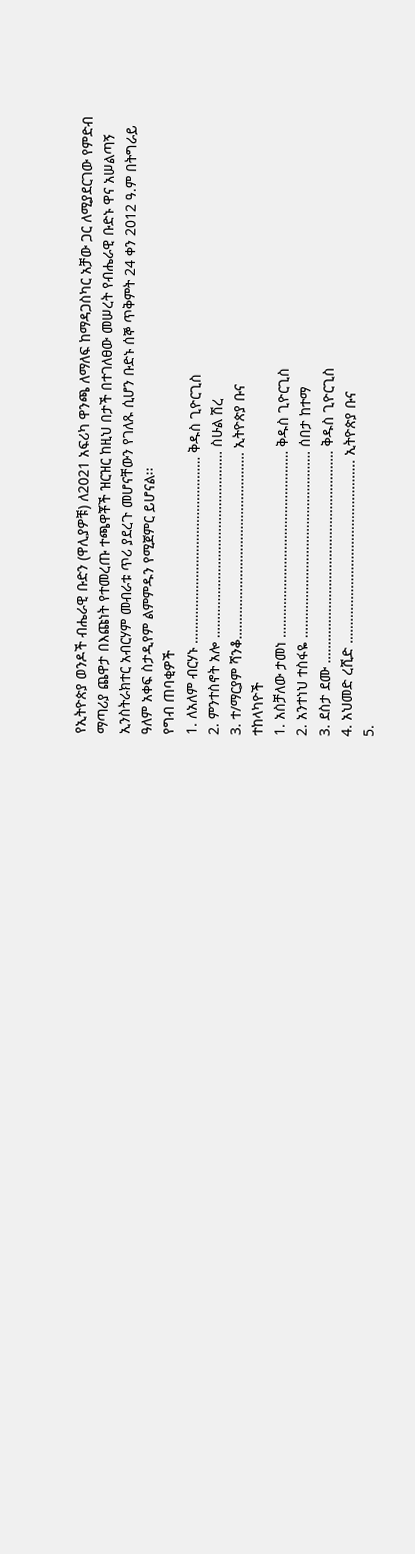የኢትዮጵያ ወንዶች ብሔራዊ ቡድን (ዋሊያዎቹ) ለ2021 አፍሪካ ዋንጫ ለማለፍ ከማዳጋስካር አቻው ጋር ለሚያደርገው የምድብ ማጣሪያ ጨዋታ በእጩነት የተመረጡ ተጫዋቾች ዝርዝር ከዚህ በታች በተገለፀው መሠረት የብሔራዊ ቡድኑ ዋና አሠልጣኝ ኢንስትራክተር አብርሃም መብራቱ ጥሪ ያደረጉ መሆናቸውን የገለጹ ሲሆን ቡድኑ ሰኞ ጥቅምት 24 ቀን 2012 ዓ.ም በትግራይ ዓለም አቀፍ ስታዲየም ልምምዱን የሚጀምር ይሆናል፡፡
የግብ ጠባቂዎች
1. ለአለም ብርሃኑ …………………………………………… ቅዱስ ጊዮርጊስ
2. ምንተስኖት አሎ …………………………………………… ስሁል ሽረ
3. ተ/ማርያም ሻንቆ…………………………………………… ኢትዮጵያ ቡና
ተከላካዮች
1. አስቻለው ታመነ …………………………………………… ቅዱስ ጊዮርጊስ
2. አንተነህ ተስፋዬ …………………………………………… ሰበታ ከተማ
3. ደስታ ደሙ …………………………………………………. ቅዱስ ጊዮርጊስ
4. አህመድ ረሺድ ………………………………………….. ኢትዮጵያ ቡና
5.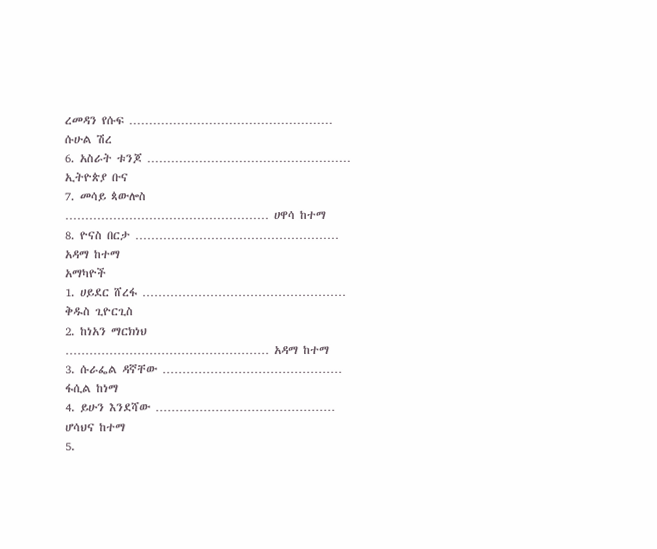ረመዳን የሱፍ …………………………………………… ሱሁል ሽረ
6. አስራት ቱንጆ …………………………………………… ኢትዮጵያ ቡና
7. መሳይ ጳውሎስ …………………………………………… ሀዋሳ ከተማ
8. ዮናስ በርታ …………………………………………… አዳማ ከተማ
አማካዮች
1. ሀይደር ሸረፋ …………………………………………… ቅዱስ ጊዮርጊስ
2. ከነአን ማርክነህ …………………………………………… አዳማ ከተማ
3. ሱራፌል ዳኛቸው ……………………………………… ፋሲል ከነማ
4. ይሁን እንደሻው ……………………………………… ሆሳህና ከተማ
5.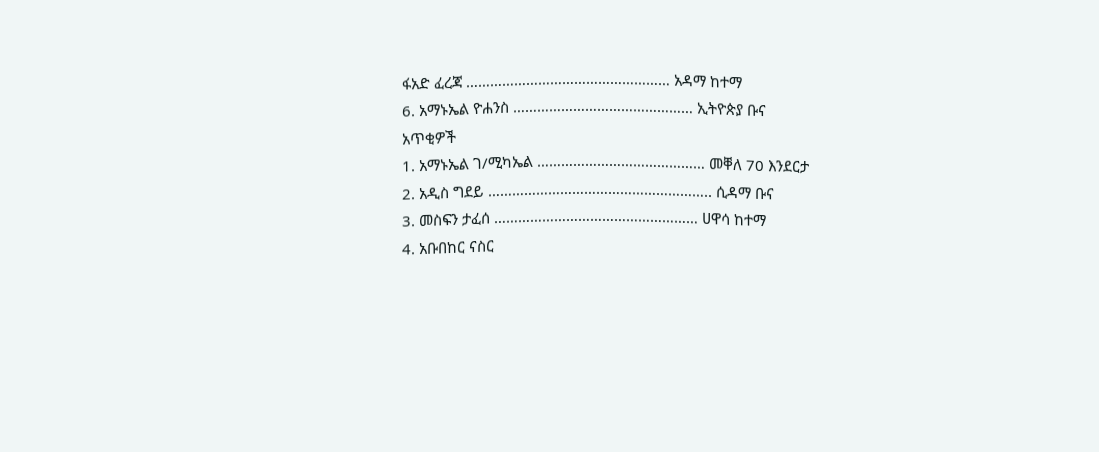ፋአድ ፈረጃ …………………………………………… አዳማ ከተማ
6. አማኑኤል ዮሐንስ ……………………………………… ኢትዮጵያ ቡና
አጥቂዎች
1. አማኑኤል ገ/ሚካኤል …………………………………… መቐለ 70 እንደርታ
2. አዲስ ግደይ ……………………………………………….. ሲዳማ ቡና
3. መስፍን ታፈሰ …………………………………………… ሀዋሳ ከተማ
4. አቡበከር ናስር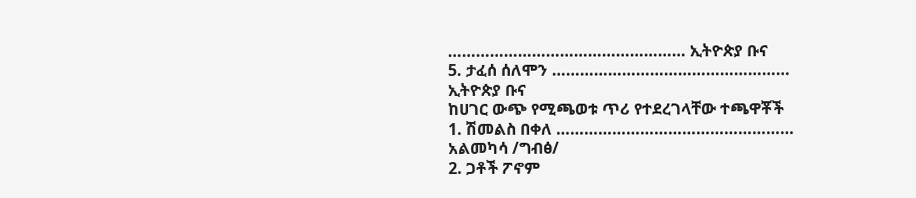…………………………………………… ኢትዮጵያ ቡና
5. ታፈሰ ሰለሞን …………………………………………… ኢትዮጵያ ቡና
ከሀገር ውጭ የሚጫወቱ ጥሪ የተደረገላቸው ተጫዋቾች
1. ሽመልስ በቀለ …………………………………………… አልመካሳ /ግብፅ/
2. ጋቶች ፖኖም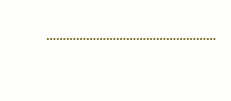……………………………………………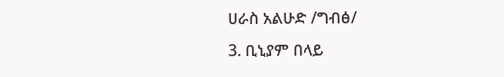ሀራስ አልሁድ /ግብፅ/
3. ቢኒያም በላይ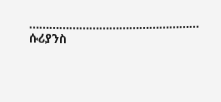…………………………………………… ሱሪያንስ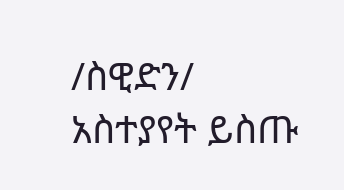/ስዊድን/
አስተያየት ይስጡ